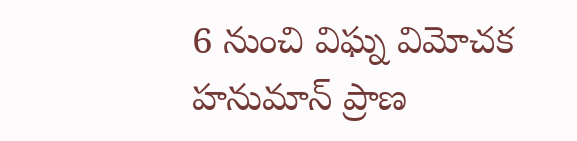6 నుంచి విఘ్న విమోచక హనుమాన్ ప్రాణ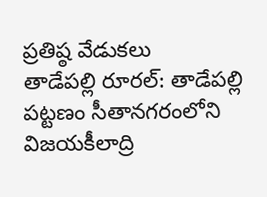ప్రతిష్ఠ వేడుకలు
తాడేపల్లి రూరల్: తాడేపల్లి పట్టణం సీతానగరంలోని విజయకీలాద్రి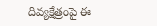దివ్యక్షేత్రంపై ఈ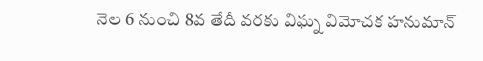నెల 6 నుంచి 8వ తేదీ వరకు విఘ్న విమోచక హనుమాన్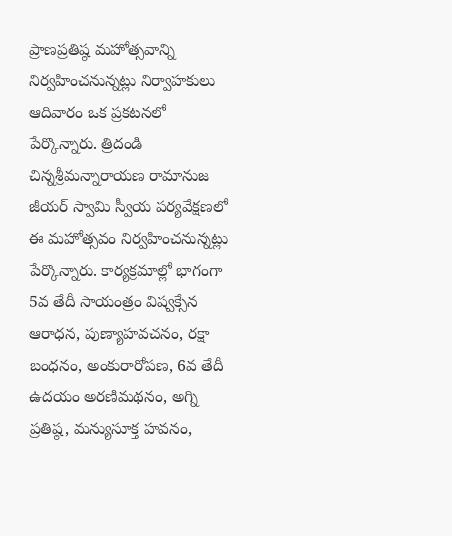ప్రాణప్రతిష్ఠ మహోత్సవాన్ని నిర్వహించనున్నట్లు నిర్వాహకులు ఆదివారం ఒక ప్రకటనలో పేర్కొన్నారు. త్రిదండి చిన్నశ్రీమన్నారాయణ రామానుజ జీయర్ స్వామి స్వీయ పర్యవేక్షణలో ఈ మహోత్సవం నిర్వహించనున్నట్లు పేర్కొన్నారు. కార్యక్రమాల్లో భాగంగా 5వ తేదీ సాయంత్రం విష్వక్సేన ఆరాధన, పుణ్యాహవచనం, రక్షా బంధనం, అంకురారోపణ, 6వ తేదీ ఉదయం అరణిమథనం, అగ్ని ప్రతిష్ఠ, మన్యుసూక్త హవనం,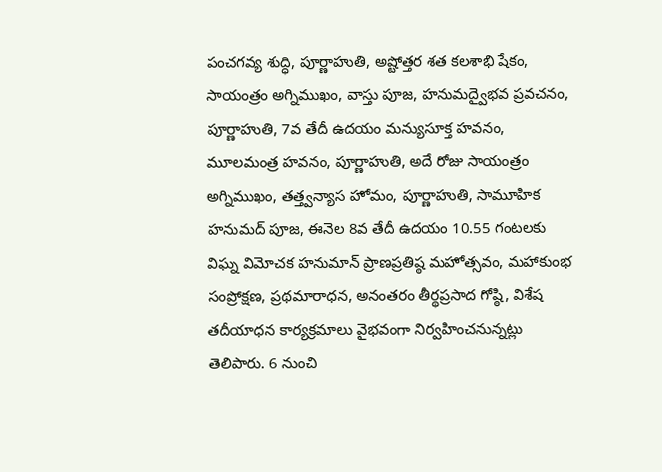పంచగవ్య శుద్ధి, పూర్ణాహుతి, అష్టోత్తర శత కలశాభి షేకం, సాయంత్రం అగ్నిముఖం, వాస్తు పూజ, హనుమద్వైభవ ప్రవచనం, పూర్ణాహుతి, 7వ తేదీ ఉదయం మన్యుసూక్త హవనం, మూలమంత్ర హవనం, పూర్ణాహుతి, అదే రోజు సాయంత్రం అగ్నిముఖం, తత్త్వన్యాస హోమం, పూర్ణాహుతి, సామూహిక హనుమద్ పూజ, ఈనెల 8వ తేదీ ఉదయం 10.55 గంటలకు విఘ్న విమోచక హనుమాన్ ప్రాణప్రతిష్ఠ మహోత్సవం, మహాకుంభ సంప్రోక్షణ, ప్రథమారాధన, అనంతరం తీర్థప్రసాద గోష్ఠి, విశేష తదీయాధన కార్యక్రమాలు వైభవంగా నిర్వహించనున్నట్లు తెలిపారు. 6 నుంచి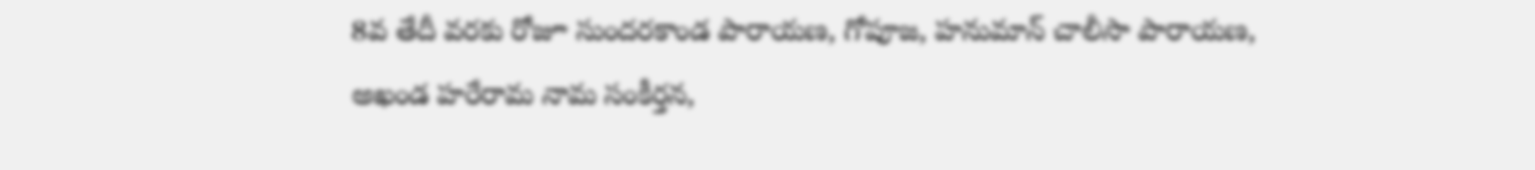8వ తేదీ వరకు రోజూ సుందరకాండ పారాయణ, గోపూజ, హనుమాన్ చాలీసా పారాయణ, అఖండ హరేరామ నామ సంకీర్తన,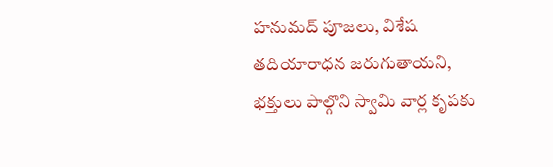హనుమద్ పూజలు, విశేష తదియారాధన జరుగుతాయని, భక్తులు పాల్గొని స్వామి వార్ల కృపకు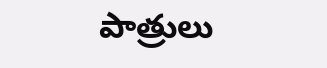పాత్రులు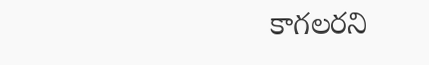కాగలరని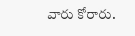వారు కోరారు.